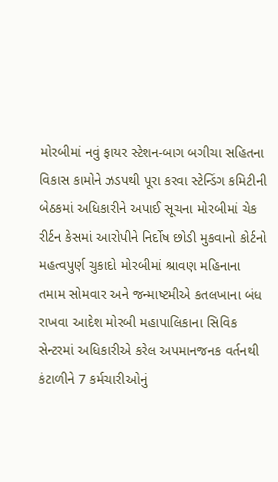મોરબીમાં નવું ફાયર સ્ટેશન-બાગ બગીચા સહિતના વિકાસ કામોને ઝડપથી પૂરા કરવા સ્ટેન્ડિંગ કમિટીની બેઠકમાં અધિકારીને અપાઈ સૂચના મોરબીમાં ચેક રીર્ટન કેસમાં આરોપીને નિર્દોષ છોડી મુકવાનો કોર્ટનો મહત્વપુર્ણ ચુકાદો મોરબીમાં શ્રાવણ મહિનાના તમામ સોમવાર અને જન્માષ્ટમીએ કતલખાના બંધ રાખવા આદેશ મોરબી મહાપાલિકાના સિવિક સેન્ટરમાં અધિકારીએ કરેલ અપમાનજનક વર્તનથી કંટાળીને 7 કર્મચારીઓનું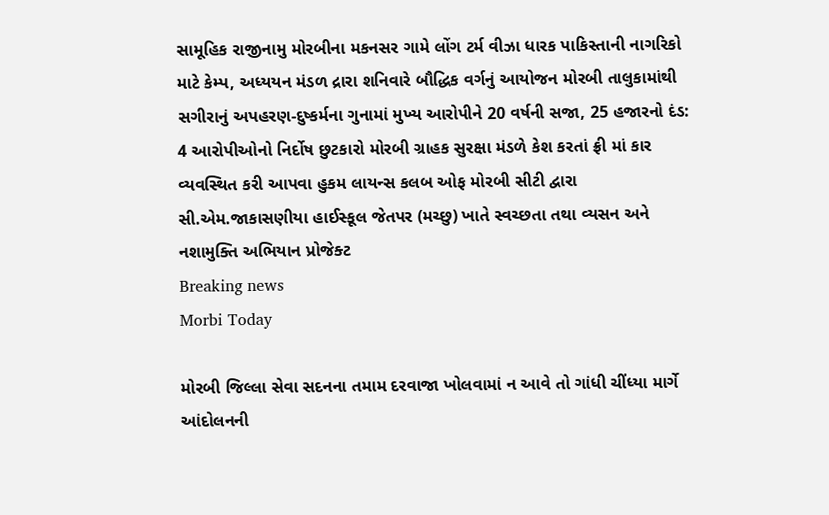સામૂહિક રાજીનામુ મોરબીના મકનસર ગામે લોંગ ટર્મ વીઝા ધારક પાકિસ્તાની નાગરિકો માટે કેમ્પ, અધ્યયન મંડળ દ્રારા શનિવારે બૌદ્ધિક વર્ગનું આયોજન મોરબી તાલુકામાંથી સગીરાનું અપહરણ-દુષ્કર્મના ગુનામાં મુખ્ય આરોપીને 20 વર્ષની સજા, 25 હજારનો દંડ: 4 આરોપીઓનો નિર્દોષ છુટકારો મોરબી ગ્રાહક સુરક્ષા મંડળે કેશ કરતાં ફ્રી માં કાર વ્યવસ્થિત કરી આપવા હુકમ લાયન્સ કલબ ઓફ મોરબી સીટી દ્વારા સી.એમ.જાકાસણીયા હાઈસ્કૂલ જેતપર (મચ્છુ) ખાતે સ્વચ્છતા તથા વ્યસન અને નશામુક્તિ અભિયાન પ્રોજેક્ટ
Breaking news
Morbi Today

મોરબી જિલ્લા સેવા સદનના તમામ દરવાજા ખોલવામાં ન આવે તો ગાંધી ચીંધ્યા માર્ગે આંદોલનની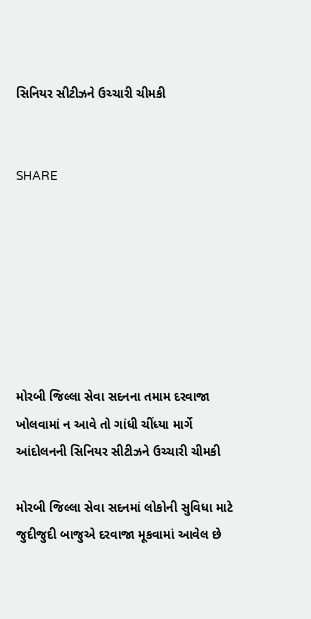સિનિયર સીટીઝને ઉચ્ચારી ચીમકી


SHARE







મોરબી જિલ્લા સેવા સદનના તમામ દરવાજા ખોલવામાં ન આવે તો ગાંધી ચીંધ્યા માર્ગે આંદોલનની સિનિયર સીટીઝને ઉચ્ચારી ચીમકી

મોરબી જિલ્લા સેવા સદનમાં લોકોની સુવિધા માટે જુદીજુદી બાજુએ દરવાજા મૂકવામાં આવેલ છે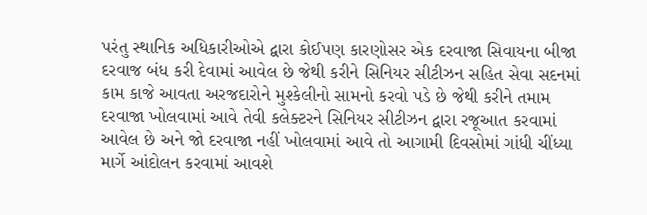પરંતુ સ્થાનિક અધિકારીઓએ દ્વારા કોઈપણ કારણોસર એક દરવાજા સિવાયના બીજા દરવાજ બંધ કરી દેવામાં આવેલ છે જેથી કરીને સિનિયર સીટીઝન સહિત સેવા સદનમાં કામ કાજે આવતા અરજદારોને મુશ્કેલીનો સામનો કરવો પડે છે જેથી કરીને તમામ દરવાજા ખોલવામાં આવે તેવી કલેક્ટરને સિનિયર સીટીઝન દ્વારા રજૂઆત કરવામાં આવેલ છે અને જો દરવાજા નહીં ખોલવામાં આવે તો આગામી દિવસોમાં ગાંધી ચીંધ્યા માર્ગે આંદોલન કરવામાં આવશે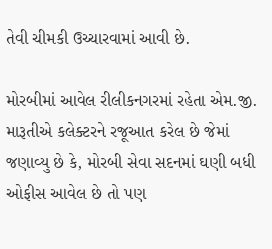તેવી ચીમકી ઉચ્ચારવામાં આવી છે.

મોરબીમાં આવેલ રીલીકનગરમાં રહેતા એમ.જી. મારૂતીએ કલેક્ટરને રજૂઆત કરેલ છે જેમાં જણાવ્યુ છે કે, મોરબી સેવા સદનમાં ઘણી બધી ઓફીસ આવેલ છે તો પણ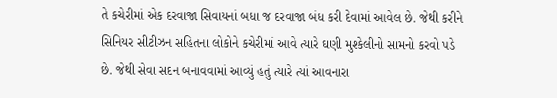તે કચેરીમાં એક દરવાજા સિવાયનાં બધા જ દરવાજા બંધ કરી દેવામાં આવેલ છે. જેથી કરીને સિનિયર સીટીઝન સહિતના લોકોને કચેરીમાં આવે ત્યારે ઘણી મુશ્કેલીનો સામનો કરવો પડે છે. જેથી સેવા સદન બનાવવામાં આવ્યું હતું ત્યારે ત્યાં આવનારા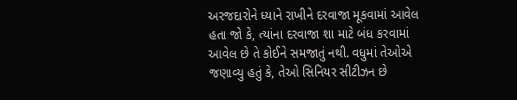અરજદારોને ધ્યાને રાખીને દરવાજા મૂકવામાં આવેલ હતા જો કે, ત્યાંના દરવાજા શા માટે બંધ કરવામાં આવેલ છે તે કોઈને સમજાતું નથી. વધુમાં તેઓએ જણાવ્યુ હતું કે, તેઓ સિનિયર સીટીઝન છે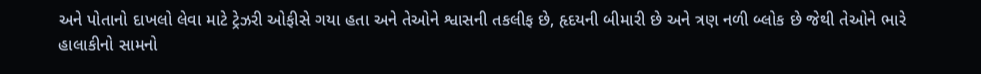અને પોતાનો દાખલો લેવા માટે ટ્રેઝરી ઓફીસે ગયા હતા અને તેઓને શ્વાસની તકલીફ છે, હૃદયની બીમારી છે અને ત્રણ નળી બ્લોક છે જેથી તેઓને ભારે હાલાકીનો સામનો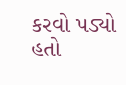કરવો પડ્યો હતો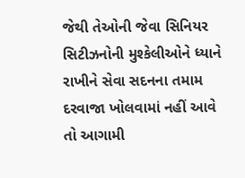જેથી તેઓની જેવા સિનિયર સિટીઝનોની મુશ્કેલીઓને ધ્યાને રાખીને સેવા સદનના તમામ દરવાજા ખોલવામાં નહીં આવે તો આગામી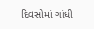દિવસોમાં ગાંધી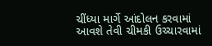ચીંધ્યા માર્ગે આંદોલન કરવામાં આવશે તેવી ચીમકી ઉચ્ચારવામાં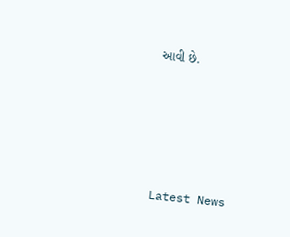આવી છે.






Latest News